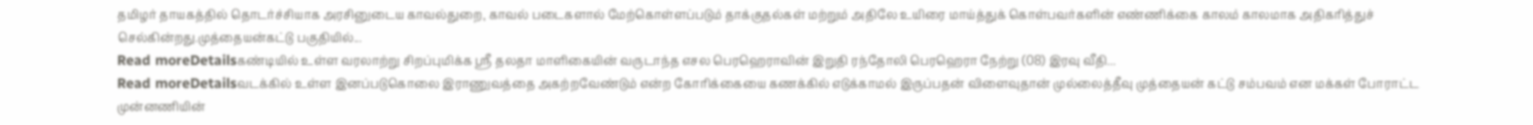தமிழர் தாயகத்தில் தொடர்ச்சியாக அரசினுடைய காவல்துறை, காவல் படைகளால் மேற்கொள்ளப்படும் தாக்குதல்கள் மற்றும் அதிலே உயிரை மாய்த்துக் கொள்பவர்களின் எண்ணிக்கை காலம் காலமாக அதிகரித்துச் செல்கின்றது.முத்தையன்கட்டு பகுதியில்...
Read moreDetailsகண்டியில் உள்ள வரலாற்று சிறப்புமிக்க ஸ்ரீ தலதா மாளிகையின் வருடாந்த எசல பெரஹெராவின் இறுதி ரந்தோலி பெரஹெரா நேற்று (08) இரவு வீதி...
Read moreDetailsவடக்கில் உள்ள இனப்படுகொலை இராணுவத்தை அகற்றவேண்டும் என்ற கோரிக்கையை கணக்கில் எடுக்காமல் இருப்பதன் விளைவுதான் முல்லைத்தீவு முத்தையன் கட்டு சம்பவம் என மக்கள் போராட்ட முன்னணியின்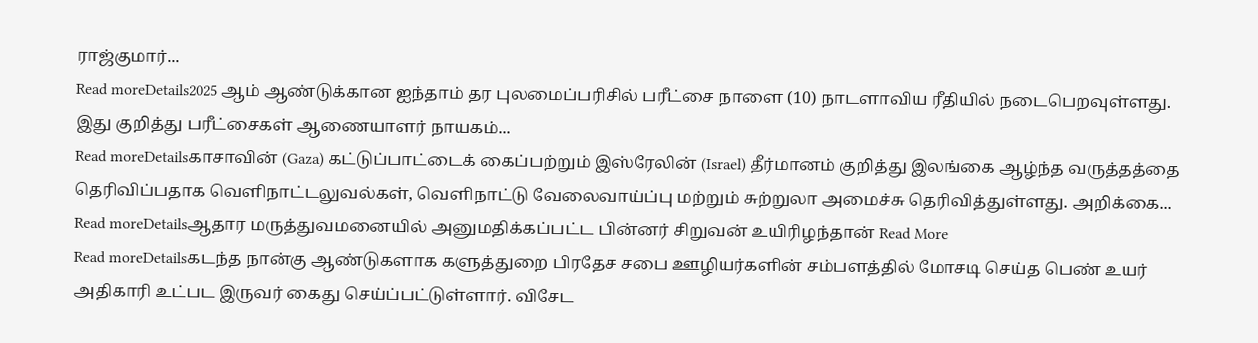ராஜ்குமார்...
Read moreDetails2025 ஆம் ஆண்டுக்கான ஐந்தாம் தர புலமைப்பரிசில் பரீட்சை நாளை (10) நாடளாவிய ரீதியில் நடைபெறவுள்ளது. இது குறித்து பரீட்சைகள் ஆணையாளர் நாயகம்...
Read moreDetailsகாசாவின் (Gaza) கட்டுப்பாட்டைக் கைப்பற்றும் இஸ்ரேலின் (Israel) தீர்மானம் குறித்து இலங்கை ஆழ்ந்த வருத்தத்தை தெரிவிப்பதாக வெளிநாட்டலுவல்கள், வெளிநாட்டு வேலைவாய்ப்பு மற்றும் சுற்றுலா அமைச்சு தெரிவித்துள்ளது. அறிக்கை...
Read moreDetailsஆதார மருத்துவமனையில் அனுமதிக்கப்பட்ட பின்னர் சிறுவன் உயிரிழந்தான் Read More
Read moreDetailsகடந்த நான்கு ஆண்டுகளாக களுத்துறை பிரதேச சபை ஊழியர்களின் சம்பளத்தில் மோசடி செய்த பெண் உயர் அதிகாரி உட்பட இருவர் கைது செய்ப்பட்டுள்ளார். விசேட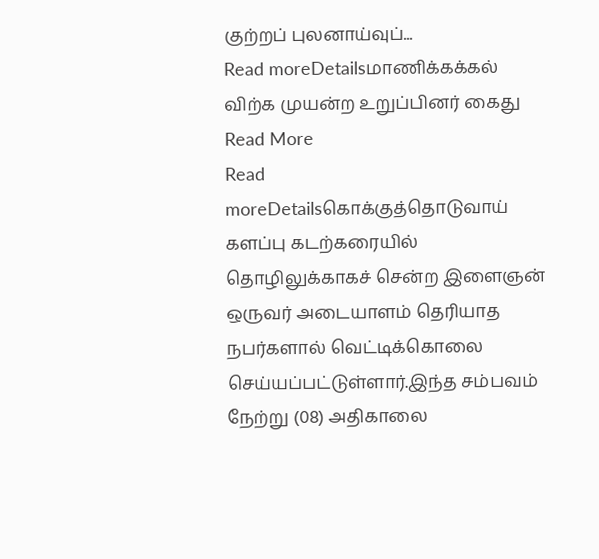குற்றப் புலனாய்வுப்...
Read moreDetailsமாணிக்கக்கல் விற்க முயன்ற உறுப்பினர் கைது Read More
Read moreDetailsகொக்குத்தொடுவாய் களப்பு கடற்கரையில் தொழிலுக்காகச் சென்ற இளைஞன் ஒருவர் அடையாளம் தெரியாத நபர்களால் வெட்டிக்கொலை செய்யப்பட்டுள்ளார்.இந்த சம்பவம் நேற்று (08) அதிகாலை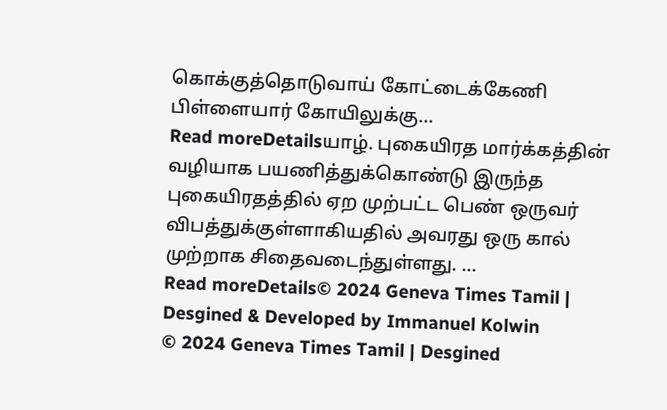கொக்குத்தொடுவாய் கோட்டைக்கேணி பிள்ளையார் கோயிலுக்கு...
Read moreDetailsயாழ். புகையிரத மார்க்கத்தின் வழியாக பயணித்துக்கொண்டு இருந்த புகையிரதத்தில் ஏற முற்பட்ட பெண் ஒருவர் விபத்துக்குள்ளாகியதில் அவரது ஒரு கால் முற்றாக சிதைவடைந்துள்ளது. ...
Read moreDetails© 2024 Geneva Times Tamil | Desgined & Developed by Immanuel Kolwin
© 2024 Geneva Times Tamil | Desgined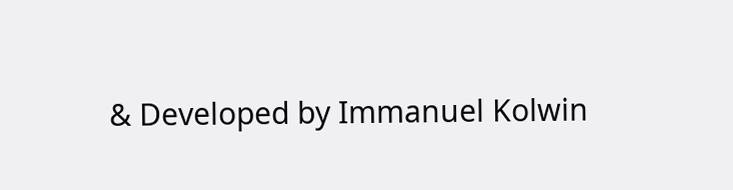& Developed by Immanuel Kolwin